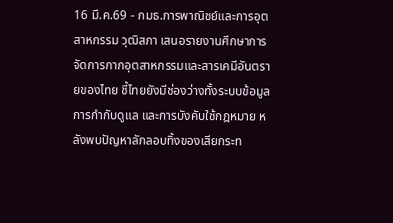16 มี.ค.69 - กมธ.การพาณิชย์และการอุตสาหกรรม วุฒิสภา เสนอรายงานศึกษาการจัดการกากอุตสาหกรรมและสารเคมีอันตรายของไทย ชี้ไทยยังมีช่องว่างทั้งระบบข้อมูล การกำกับดูแล และการบังคับใช้กฎหมาย หลังพบปัญหาลักลอบทิ้งของเสียกระท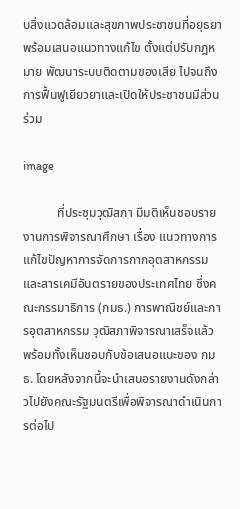บสิ่งแวดล้อมและสุขภาพประชาชนที่อยุธยา พร้อมเสนอแนวทางแก้ไข ตั้งแต่ปรับกฎหมาย พัฒนาระบบติดตามของเสีย ไปจนถึงการฟื้นฟูเยียวยาและเปิดให้ประชาชนมีส่วนร่วม

image

           ที่ประชุมวุฒิสภา มีมติเห็นชอบรายงานการพิจารณาศึกษา เรื่อง แนวทางการแก้ไขปัญหาการจัดการกากอุตสาหกรรมและสารเคมีอันตรายของประเทศไทย ซึ่งคณะกรรมาธิการ (กมธ.) การพาณิชย์และการอุตสาหกรรม วุฒิสภาพิจารณาเสร็จแล้ว พร้อมทั้งเห็นชอบกับข้อเสนอแนะของ กมธ. โดยหลังจากนี้จะนำเสนอรายงานดังกล่าวไปยังคณะรัฐมนตรีเพื่อพิจารณาดำเนินการต่อไป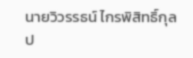นายวิวรรธน์ ไกรพิสิทธิ์กุล ป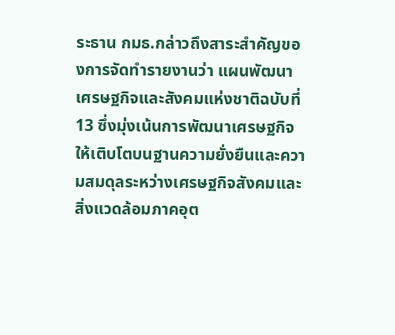ระธาน กมธ.กล่าวถึงสาระสำคัญของการจัดทำรายงานว่า แผนพัฒนาเศรษฐกิจและสังคมแห่งชาติฉบับที่ 13 ซึ่งมุ่งเน้นการพัฒนาเศรษฐกิจให้เติบโตบนฐานความยั่งยืนและความสมดุลระหว่างเศรษฐกิจสังคมและสิ่งแวดล้อมภาคอุต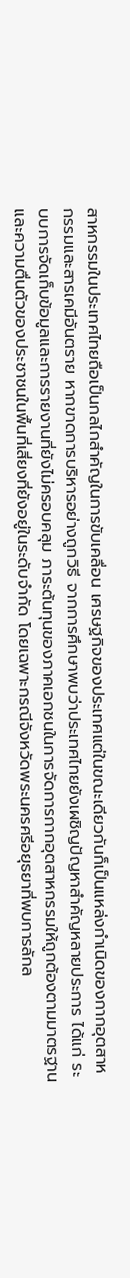สาหกรรมในประเทศไทยถือเป็นกลไกสำคัญในการขับเคลื่อน เศรษฐกิจของประเทศแต่ในขณะเดียวกันก็เป็นแหล่งกำเนิดของกากอุตสาหกรรมและสารเคมีอันตราย หากขาดการบริหารอย่างถูกวิธี จากการศึกษาพบว่าประเทศไทยยังเผชิญปัญหาสำคัญหลายประการ ได้แก่ ระบบการจัดเก็บข้อมูลและการรายงานที่ยังไม่ครอบคลุม ภาระต้นทุนของภาคเอกชนในการจัดการกากอุตสาหกรรมให้ถูกต้องตามมาตรฐาน และความตื่นตัวของประชาชนในพื้นที่เสี่ยงที่ยังอยู่ในระดับจำกัด โดยเฉพาะกรณีจังหวัดพระนครศรีอยุธยาที่พบการลักล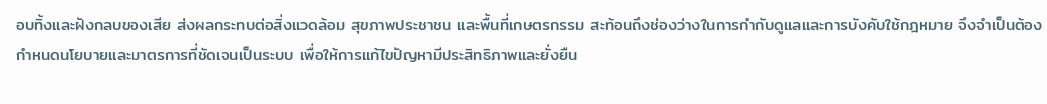อบทิ้งและฝังกลบของเสีย ส่งผลกระทบต่อสิ่งแวดล้อม สุขภาพประชาชน และพื้นที่เกษตรกรรม สะท้อนถึงช่องว่างในการกำกับดูแลและการบังคับใช้กฎหมาย จึงจำเป็นต้องกำหนดนโยบายและมาตรการที่ชัดเจนเป็นระบบ เพื่อให้การแก้ไขปัญหามีประสิทธิภาพและยั่งยืน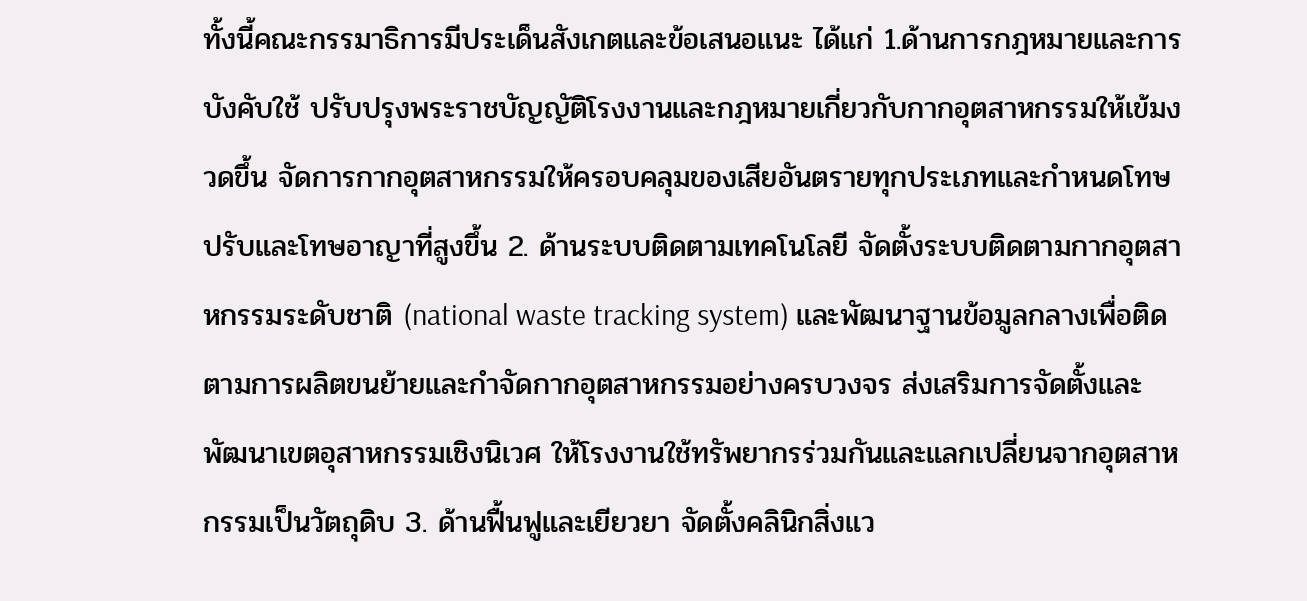ทั้งนี้คณะกรรมาธิการมีประเด็นสังเกตและข้อเสนอแนะ ได้แก่ 1.ด้านการกฎหมายและการบังคับใช้ ปรับปรุงพระราชบัญญัติโรงงานและกฎหมายเกี่ยวกับกากอุตสาหกรรมให้เข้มงวดขึ้น จัดการกากอุตสาหกรรมให้ครอบคลุมของเสียอันตรายทุกประเภทและกำหนดโทษปรับและโทษอาญาที่สูงขึ้น 2. ด้านระบบติดตามเทคโนโลยี จัดตั้งระบบติดตามกากอุตสาหกรรมระดับชาติ (national waste tracking system) และพัฒนาฐานข้อมูลกลางเพื่อติดตามการผลิตขนย้ายและกำจัดกากอุตสาหกรรมอย่างครบวงจร ส่งเสริมการจัดตั้งและพัฒนาเขตอุสาหกรรมเชิงนิเวศ ให้โรงงานใช้ทรัพยากรร่วมกันและแลกเปลี่ยนจากอุตสาหกรรมเป็นวัตถุดิบ 3. ด้านฟื้นฟูและเยียวยา จัดตั้งคลินิกสิ่งแว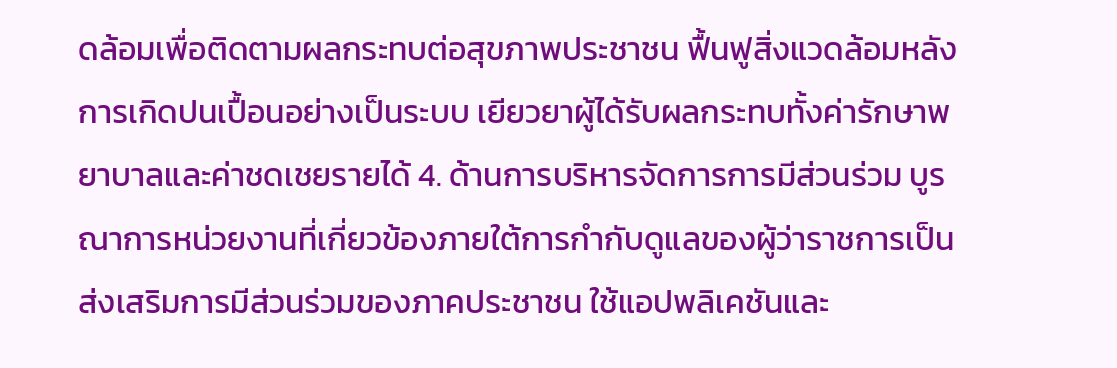ดล้อมเพื่อติดตามผลกระทบต่อสุขภาพประชาชน ฟื้นฟูสิ่งแวดล้อมหลังการเกิดปนเปื้อนอย่างเป็นระบบ เยียวยาผู้ได้รับผลกระทบทั้งค่ารักษาพยาบาลและค่าชดเชยรายได้ 4. ด้านการบริหารจัดการการมีส่วนร่วม บูรณาการหน่วยงานที่เกี่ยวข้องภายใต้การกำกับดูแลของผู้ว่าราชการเป็น ส่งเสริมการมีส่วนร่วมของภาคประชาชน ใช้แอปพลิเคชันและ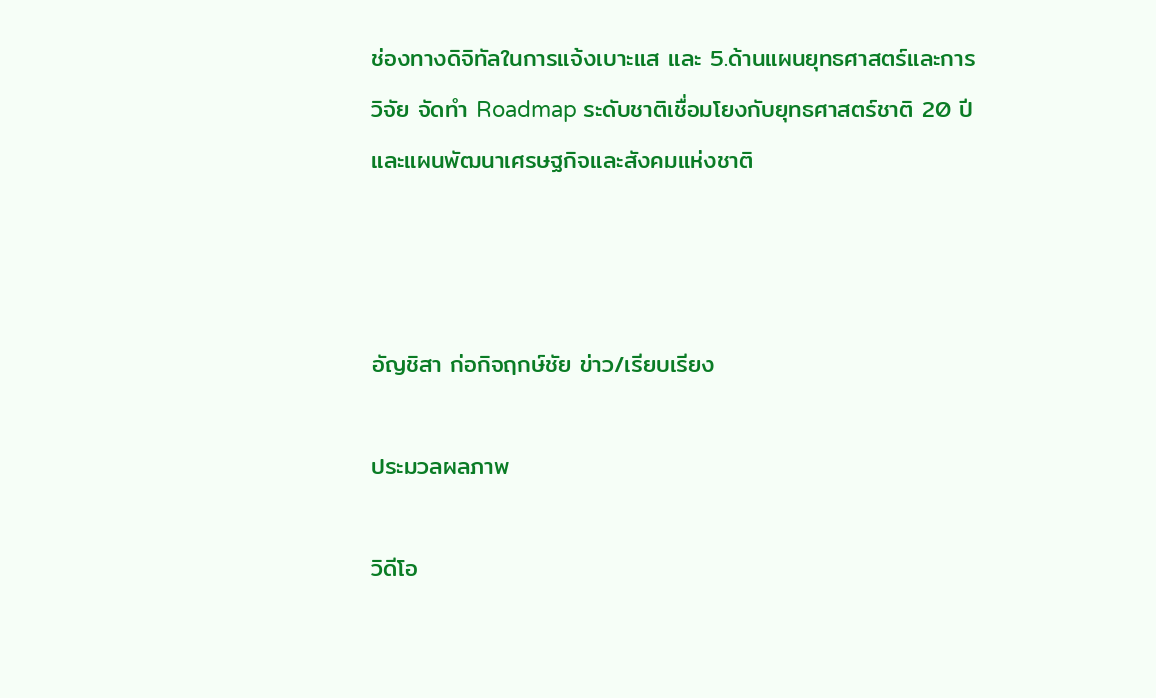ช่องทางดิจิทัลในการแจ้งเบาะแส และ 5.ด้านแผนยุทธศาสตร์และการวิจัย จัดทำ Roadmap ระดับชาติเชื่อมโยงกับยุทธศาสตร์ชาติ 20 ปีและแผนพัฒนาเศรษฐกิจและสังคมแห่งชาติ



อัญชิสา ก่อกิจฤกษ์ชัย ข่าว/เรียบเรียง

ประมวลผลภาพ

วิดีโอ